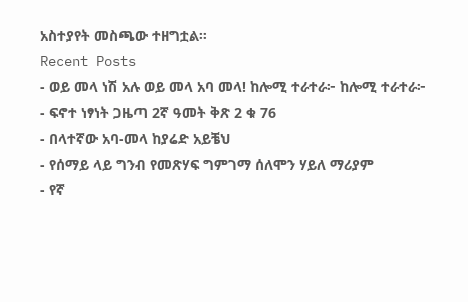አስተያየት መስጫው ተዘግቷል።
Recent Posts
- ወይ መላ ነሽ አሉ ወይ መላ አባ መላ! ከሎሚ ተራተራ፦ ከሎሚ ተራተራ፦
- ፍኖተ ነፃነት ጋዜጣ 2ኛ ዓመት ቅጽ 2 ቁ 76
- በላተኛው አባ-መላ ከያሬድ አይቼህ
- የሰማይ ላይ ግንብ የመጽሃፍ ግምገማ ሰለሞን ሃይለ ማሪያም
- የኛ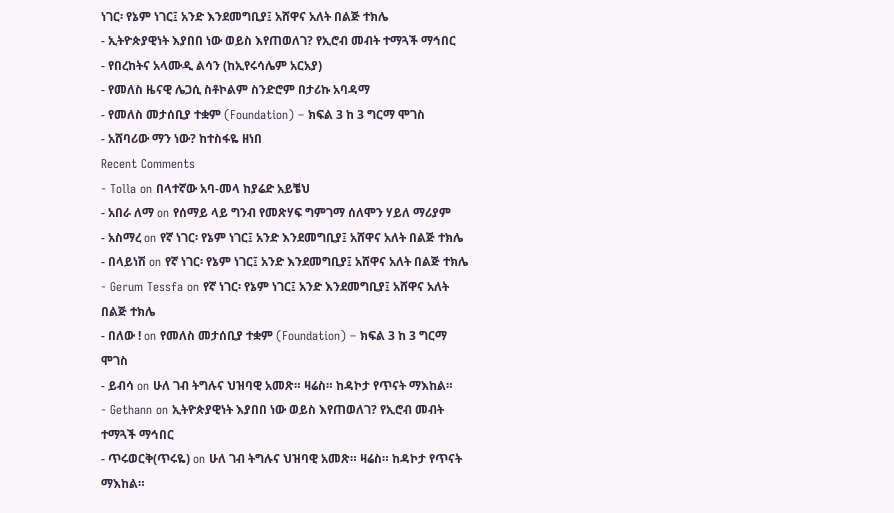ነገር፡ የኔም ነገር፤ አንድ እንደመግቢያ፤ አሸዋና አለት በልጅ ተክሌ
- ኢትዮጵያዊነት እያበበ ነው ወይስ እየጠወለገ? የኢሮብ መብት ተማጓች ማኅበር
- የበረከትና አላሙዲ ልሳን (ከኢየሩሳሌም አርአያ)
- የመለስ ዜናዊ ሌጋሲ ስቶኮልም ስንድሮም በታሪኩ አባዳማ
- የመለስ መታሰቢያ ተቋም (Foundation) – ክፍል 3 ከ 3 ግርማ ሞገስ
- አሸባሪው ማን ነው? ከተስፋዬ ዘነበ
Recent Comments
- Tolla on በላተኛው አባ-መላ ከያሬድ አይቼህ
- አበራ ለማ on የሰማይ ላይ ግንብ የመጽሃፍ ግምገማ ሰለሞን ሃይለ ማሪያም
- አስማረ on የኛ ነገር፡ የኔም ነገር፤ አንድ እንደመግቢያ፤ አሸዋና አለት በልጅ ተክሌ
- በላይነሽ on የኛ ነገር፡ የኔም ነገር፤ አንድ እንደመግቢያ፤ አሸዋና አለት በልጅ ተክሌ
- Gerum Tessfa on የኛ ነገር፡ የኔም ነገር፤ አንድ እንደመግቢያ፤ አሸዋና አለት በልጅ ተክሌ
- በለው ! on የመለስ መታሰቢያ ተቋም (Foundation) – ክፍል 3 ከ 3 ግርማ ሞገስ
- ይብሳ on ሁለ ገብ ትግሉና ህዝባዊ አመጽ። ዛሬስ። ከዳኮታ የጥናት ማእከል።
- Gethann on ኢትዮጵያዊነት እያበበ ነው ወይስ እየጠወለገ? የኢሮብ መብት ተማጓች ማኅበር
- ጥሩወርቅ(ጥሩዬ) on ሁለ ገብ ትግሉና ህዝባዊ አመጽ። ዛሬስ። ከዳኮታ የጥናት ማእከል።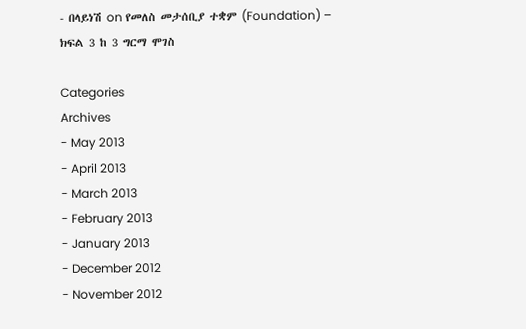- በላይነሽ on የመለስ መታሰቢያ ተቋም (Foundation) – ክፍል 3 ከ 3 ግርማ ሞገስ

Categories
Archives
- May 2013
- April 2013
- March 2013
- February 2013
- January 2013
- December 2012
- November 2012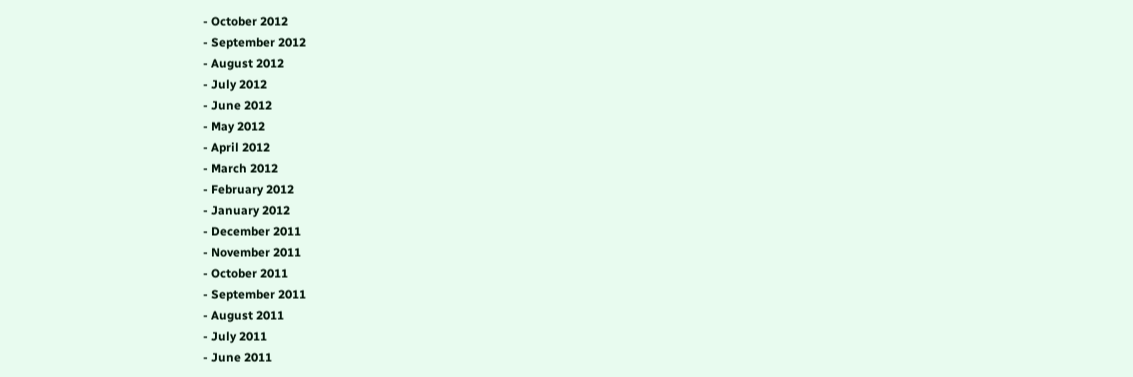- October 2012
- September 2012
- August 2012
- July 2012
- June 2012
- May 2012
- April 2012
- March 2012
- February 2012
- January 2012
- December 2011
- November 2011
- October 2011
- September 2011
- August 2011
- July 2011
- June 2011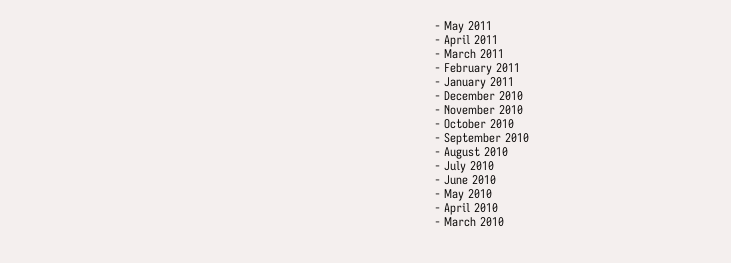- May 2011
- April 2011
- March 2011
- February 2011
- January 2011
- December 2010
- November 2010
- October 2010
- September 2010
- August 2010
- July 2010
- June 2010
- May 2010
- April 2010
- March 2010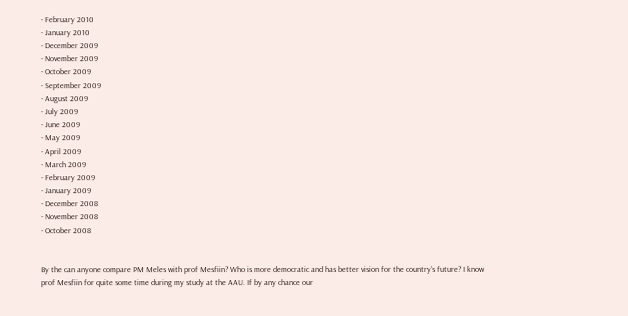- February 2010
- January 2010
- December 2009
- November 2009
- October 2009
- September 2009
- August 2009
- July 2009
- June 2009
- May 2009
- April 2009
- March 2009
- February 2009
- January 2009
- December 2008
- November 2008
- October 2008


By the can anyone compare PM Meles with prof Mesfiin? Who is more democratic and has better vision for the country’s future? I know prof Mesfiin for quite some time during my study at the AAU. If by any chance our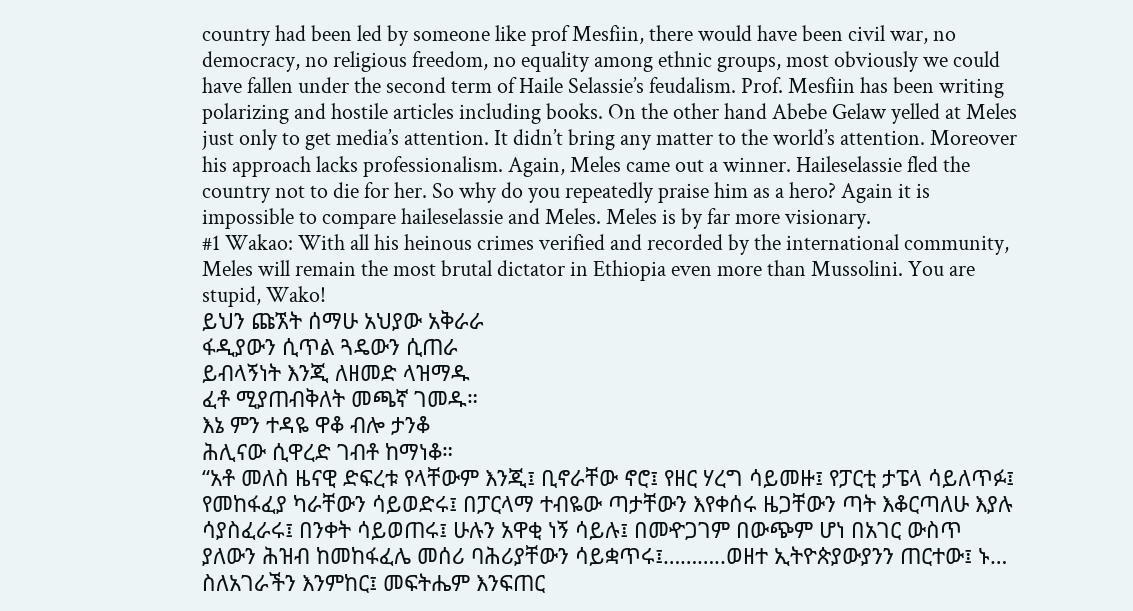country had been led by someone like prof Mesfiin, there would have been civil war, no democracy, no religious freedom, no equality among ethnic groups, most obviously we could have fallen under the second term of Haile Selassie’s feudalism. Prof. Mesfiin has been writing polarizing and hostile articles including books. On the other hand Abebe Gelaw yelled at Meles just only to get media’s attention. It didn’t bring any matter to the world’s attention. Moreover his approach lacks professionalism. Again, Meles came out a winner. Haileselassie fled the country not to die for her. So why do you repeatedly praise him as a hero? Again it is impossible to compare haileselassie and Meles. Meles is by far more visionary.
#1 Wakao: With all his heinous crimes verified and recorded by the international community, Meles will remain the most brutal dictator in Ethiopia even more than Mussolini. You are stupid, Wako!
ይህን ጩኧት ሰማሁ አህያው አቅራራ
ፋዲያውን ሲጥል ጓዴውን ሲጠራ
ይብላኝነት እንጂ ለዘመድ ላዝማዱ
ፈቶ ሚያጠብቅለት መጫኛ ገመዱ።
እኔ ምን ተዳዬ ዋቆ ብሎ ታንቆ
ሕሊናው ሲዋረድ ገብቶ ከማነቆ።
“አቶ መለስ ዜናዊ ድፍረቱ የላቸውም እንጂ፤ ቢኖራቸው ኖሮ፤ የዘር ሃረግ ሳይመዙ፤ የፓርቲ ታፔላ ሳይለጥፉ፤ የመከፋፈያ ካራቸውን ሳይወድሩ፤ በፓርላማ ተብዬው ጣታቸውን እየቀሰሩ ዜጋቸውን ጣት እቆርጣለሁ እያሉ
ሳያስፈራሩ፤ በንቀት ሳይወጠሩ፤ ሁሉን አዋቂ ነኝ ሳይሉ፤ በመዯጋገም በውጭም ሆነ በአገር ውስጥ
ያለውን ሕዝብ ከመከፋፈሌ መሰሪ ባሕሪያቸውን ሳይቋጥሩ፤………..ወዘተ ኢትዮጵያውያንን ጠርተው፤ ኑ… ስለአገራችን እንምከር፤ መፍትሔም እንፍጠር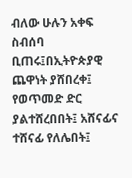ብለው ሁሉን አቀፍ ስብሰባ ቢጠሩ፤በኢትዮጵያዊ ጨዋነት ያሸበረቀ፤ የወጥመድ ድር ያልተሸረበበት፤ አሸናፊና ተሸናፊ የለሌበት፤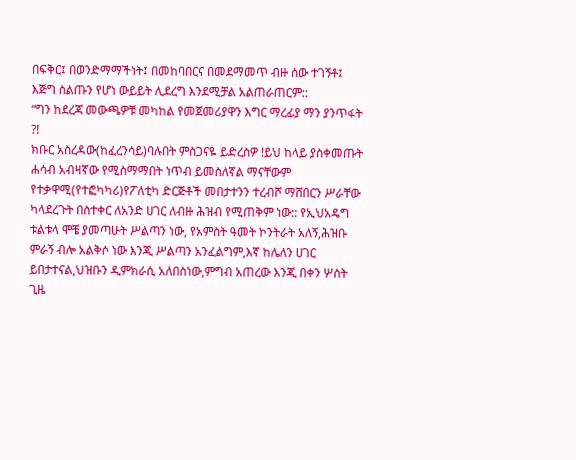በፍቅር፤ በወንድማማችነት፤ በመከባበርና በመደማመጥ ብዙ ሰው ተገኝቶ፤ እጅግ ስልጡን የሆነ ውይይት ሊደረግ እንደሚቻል አልጠራጠርም::
“ግን ከደረጃ መውጫዎቹ መካከል የመጀመሪያዋን እግር ማረፊያ ማን ያንጥፋት ?!
ክቡር አስረዳው(ከፈረንሳይ)ባሉበት ምስጋናዬ ይድረስዎ !ይህ ከላይ ያስቀመጡት ሐሳብ አብዛኛው የሚስማማበት ነጥብ ይመስለኛል ማናቸውም የተቃዋሚ(የተፎካካሪ)የፖለቲካ ድርጅቶች መበታተንን ተረብሾ ማሸበርን ሥራቸው ካላደረጉት በስተቀር ለአንድ ሀገር ለብዙ ሕዝብ የሚጠቅም ነው:: የኢህአዴግ ቱልቱላ ሞቼ ያመጣሁት ሥልጣን ነው, የአምስት ዓመት ኮንትራት አለኝ,ሕዝቡ ምራኝ ብሎ አልቅሶ ነው እንጂ ሥልጣን አንፈልግም,እኛ ከሌለን ሀገር ይበታተናል,ህዝቡን ዲምክራሲ አለበስነው,ምግብ አጠረው እንጂ በቀን ሦስት ጊዜ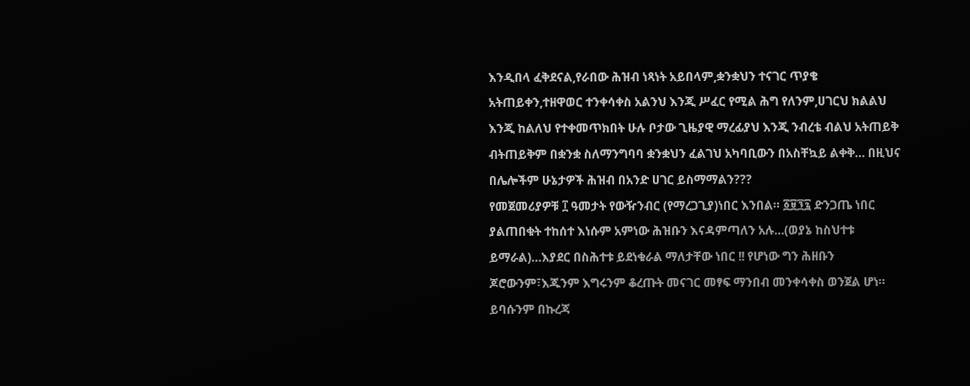እንዲበላ ፈቅደናል,የራበው ሕዝብ ነጻነት አይበላም,ቋንቋህን ተናገር ጥያቄ አትጠይቀን,ተዘዋወር ተንቀሳቀስ አልንህ እንጂ ሥፈር የሚል ሕግ የለንም,ሀገርህ ክልልህ እንጂ ከልለህ የተቀመጥክበት ሁሉ ቦታው ጊዜያዊ ማረፊያህ እንጂ ንብረቴ ብልህ አትጠይቅ ብትጠይቅም በቋንቋ ስለማንግባባ ቋንቋህን ፈልገህ አካባቢውን በአስቸኳይ ልቀቅ… በዚህና በሌሎችም ሁኔታዎች ሕዝብ በአንድ ሀገር ይስማማልን???
የመጀመሪያዎቹ ፲ ዓመታት የውዥንብር (የማረጋጊያ)ነበር እንበል። ፩፱፺፯ ድንጋጤ ነበር ያልጠበቁት ተከሰተ እነሱም አምነው ሕዝቡን እናዳምጣለን አሉ…(ወያኔ ከስህተቱ ይማራል)…እያደር በስሕተቱ ይደነቁራል ማለታቸው ነበር !! የሆነው ግን ሕዘቡን ጆሮውንም፣እጁንም እግሩንም ቆረጡት መናገር መፃፍ ማንበብ መንቀሳቀስ ወንጀል ሆነ። ይባሱንም በኩረጃ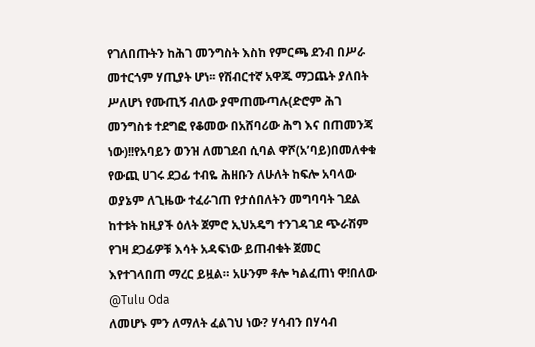የገለበጡትን ከሕገ መንግስት እስከ የምርጫ ደንብ በሥራ መተርጎም ሃጢያት ሆነ፡፡ የሽብርተኛ አዋጁ ማጋጨት ያለበት ሥለሆነ የሙጢኝ ብለው ያሞጠሙጣሉ(ድሮም ሕገ መንግስቱ ተደግፎ የቆመው በአሸባሪው ሕግ እና በጠመንጃ ነው)!!የአባይን ወንዝ ለመገደብ ሲባል ዋሾ(አ’ባይ)በመለቀቁ የውጪ ሀገሩ ደጋፊ ተብዬ ሕዘቡን ለሁለት ከፍሎ አባላው ወያኔም ለጊዜው ተፈራገጠ የታሰበለትን መግባባት ገደል ከተቱት ከዚያች ዕለት ጀምሮ ኢህአዴግ ተንገዳገደ ጭራሽም የገዛ ደጋፊዎቹ እሳት አዳፍነው ይጠብቁት ጀመር እየተገላበጠ ማረር ይዟል። አሁንም ቶሎ ካልፈጠነ ዋ!በለው
@Tulu Oda
ለመሆኑ ምን ለማለት ፈልገህ ነው? ሃሳብን በሃሳብ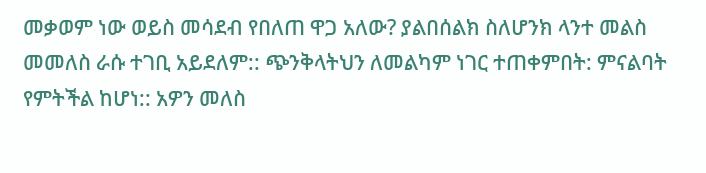መቃወም ነው ወይስ መሳደብ የበለጠ ዋጋ አለው? ያልበሰልክ ስለሆንክ ላንተ መልስ መመለስ ራሱ ተገቢ አይደለም:: ጭንቅላትህን ለመልካም ነገር ተጠቀምበት: ምናልባት የምትችል ከሆነ:: አዎን መለስ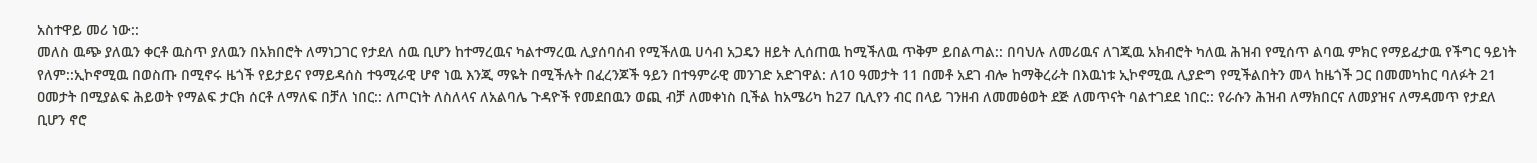አስተዋይ መሪ ነው::
መለስ ዉጭ ያለዉን ቀርቶ ዉስጥ ያለዉን በአክበሮት ለማነጋገር የታደለ ሰዉ ቢሆን ከተማረዉና ካልተማረዉ ሊያሰባሰብ የሚችለዉ ሀሳብ አጋዴን ዘይት ሊሰጠዉ ከሚችለዉ ጥቅም ይበልጣል:: በባህሉ ለመሪዉና ለገጂዉ አክብሮት ካለዉ ሕዝብ የሚሰጥ ልባዉ ምክር የማይፈታዉ የችግር ዓይነት የለም::ኢኮኖሚዉ በወስጡ በሚኖሩ ዜጎች የይታይና የማይዳሰስ ተዓሚራዊ ሆኖ ነዉ እንጂ ማዬት በሚችሉት በፈረንጆች ዓይን በተዓምራዊ መንገድ አድገዋል: ለ10 ዓመታት 11 በመቶ አደገ ብሎ ከማቅረራት በእዉነቱ ኢኮኖሚዉ ሊያድግ የሚችልበትን መላ ከዜጎች ጋር በመመካከር ባለፉት 21 ዐመታት በሚያልፍ ሕይወት የማልፍ ታርክ ሰርቶ ለማለፍ በቻለ ነበር:: ለጦርነት ለስለላና ለአልባሌ ጉዳዮች የመደበዉን ወጪ ብቻ ለመቀነስ ቢችል ከአሜሪካ ከ27 ቢሊየን ብር በላይ ገንዘብ ለመመፅወት ደጅ ለመጥናት ባልተገደደ ነበር:: የራሱን ሕዝብ ለማክበርና ለመያዝና ለማዳመጥ የታደለ ቢሆን ኖሮ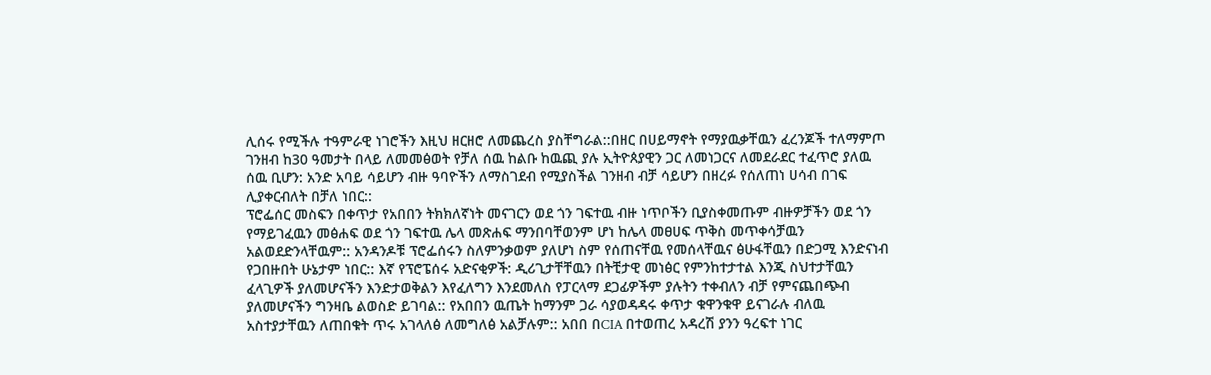ሊሰሩ የሚችሉ ተዓምራዊ ነገሮችን እዚህ ዘርዘሮ ለመጨረስ ያስቸግራል::በዘር በሀይማኖት የማያዉቃቸዉን ፈረንጆች ተለማምጦ ገንዘብ ከ30 ዓመታት በላይ ለመመፅወት የቻለ ሰዉ ከልቡ ከዉጪ ያሉ ኢትዮጰያዊን ጋር ለመነጋርና ለመደራደር ተፈጥሮ ያለዉ ሰዉ ቢሆን: አንድ አባይ ሳይሆን ብዙ ዓባዮችን ለማስገደብ የሚያስችል ገንዘብ ብቻ ሳይሆን በዘረፉ የሰለጠነ ሀሳብ በገፍ ሊያቀርብለት በቻለ ነበር::
ፕሮፌሰር መስፍን በቀጥታ የአበበን ትክክለኛነት መናገርን ወደ ጎን ገፍተዉ ብዙ ነጥቦችን ቢያስቀመጡም ብዙዎቻችን ወደ ጎን የማይገፈዉን መፅሐፍ ወደ ጎን ገፍተዉ ሌላ መጽሐፍ ማንበባቸወንም ሆነ ከሌላ መፀሀፍ ጥቅስ መጥቀሳቻዉን አልወደድንላቸዉም:: አንዳንዶቹ ፕሮፌሰሩን ስለምንቃወም ያለሆነ ስም የሰጠናቸዉ የመሰላቸዉና ፅሁፋቸዉን በድጋሚ እንድናነብ የጋበዙበት ሁኔታም ነበር:: እኛ የፕሮፔሰሩ አድናቂዎች: ዲሪጊታቸቸዉን በትቺታዊ መነፅር የምንከተታተል እንጂ ስህተታቸዉን ፈላጊዎች ያለመሆናችን እንድታወቅልን እየፈለግን እንደመለስ የፓርላማ ደጋፊዎችም ያሉትን ተቀብለን ብቻ የምናጨበጭብ ያለመሆናችን ግንዛቤ ልወስድ ይገባል:: የአበበን ዉጤት ከማንም ጋራ ሳያወዳዳሩ ቀጥታ ቁዋንቁዋ ይናገራሉ ብለዉ አስተያታቸዉን ለጠበቁት ጥሩ አገላለፅ ለመግለፅ አልቻሉም:: አበበ በCIA በተወጠረ አዳረሽ ያንን ዓረፍተ ነገር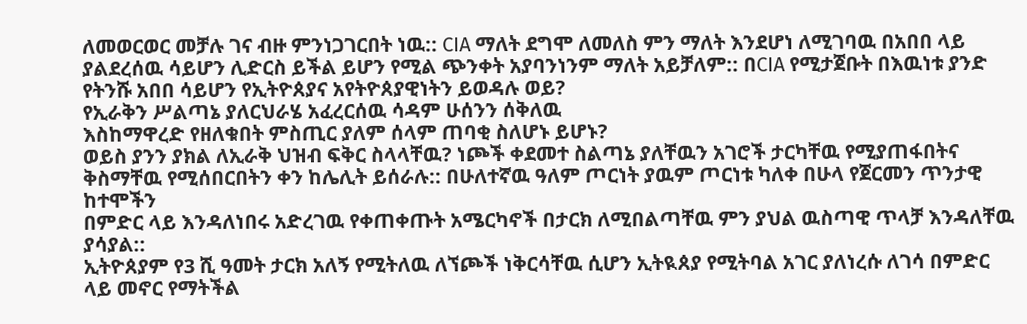ለመወርወር መቻሉ ገና ብዙ ምንነጋገርበት ነዉ:: CIA ማለት ደግሞ ለመለስ ምን ማለት እንደሆነ ለሚገባዉ በአበበ ላይ ያልደረሰዉ ሳይሆን ሊድርስ ይችል ይሆን የሚል ጭንቀት አያባንነንም ማለት አይቻለም:: በCIA የሚታጀቡት በእዉነቱ ያንድ የትንሹ አበበ ሳይሆን የኢትዮጰያና አየትዮጰያዊነትን ይወዳሉ ወይ?
የኢራቅን ሥልጣኔ ያለርህራሄ አፈረርሰዉ ሳዳም ሁሰንን ሰቅለዉ
እስከማዋረድ የዘለቁበት ምስጢር ያለም ሰላም ጠባቂ ስለሆኑ ይሆኑ?
ወይስ ያንን ያክል ለኢራቅ ህዝብ ፍቅር ስላላቸዉ? ነጮች ቀደመተ ስልጣኔ ያለቸዉን አገሮች ታርካቸዉ የሚያጠፋበትና ቅስማቸዉ የሚሰበርበትን ቀን ከሌሊት ይሰራሉ:: በሁለተኛዉ ዓለም ጦርነት ያዉም ጦርነቱ ካለቀ በሁላ የጀርመን ጥንታዊ ከተሞችን
በምድር ላይ እንዳለነበሩ አድረገዉ የቀጠቀጡት አሜርካኖች በታርክ ለሚበልጣቸዉ ምን ያህል ዉስጣዊ ጥላቻ እንዳለቸዉ ያሳያል::
ኢትዮጰያም የ3 ሺ ዓመት ታርክ አለኝ የሚትለዉ ለኘጮች ነቅርሳቸዉ ሲሆን ኢትዪጰያ የሚትባል አገር ያለነረሱ ለገሳ በምድር ላይ መኖር የማትችል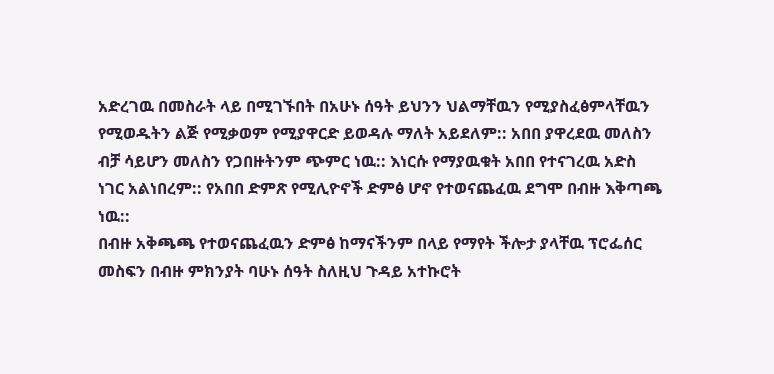አድረገዉ በመስራት ላይ በሚገኙበት በአሁኑ ሰዓት ይህንን ህልማቸዉን የሚያስፈፅምላቸዉን የሚወዱትን ልጅ የሚቃወም የሚያዋርድ ይወዳሉ ማለት አይደለም:: አበበ ያዋረደዉ መለስን ብቻ ሳይሆን መለስን የጋበዙትንም ጭምር ነዉ:: እነርሱ የማያዉቁት አበበ የተናገረዉ አድስ ነገር አልነበረም:: የአበበ ድምጽ የሚሊዮኖች ድምፅ ሆኖ የተወናጨፈዉ ደግሞ በብዙ እቅጣጫ ነዉ::
በብዙ አቅጫጫ የተወናጨፈዉን ድምፅ ከማናችንም በላይ የማየት ችሎታ ያላቸዉ ፕሮፌሰር መስፍን በብዙ ምክንያት ባሁኑ ሰዓት ስለዚህ ጉዳይ አተኩሮት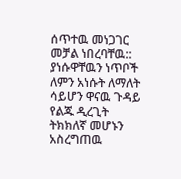ሰጥተዉ መነጋገር መቻል ነበረባቸዉ:: ያነሱዋቸዉን ነጥቦች ለምን አነሱት ለማለት ሳይሆን ዋናዉ ጉዳይ የልጁ ዲረጊት
ትክክለኛ መሆኑን አስረግጠዉ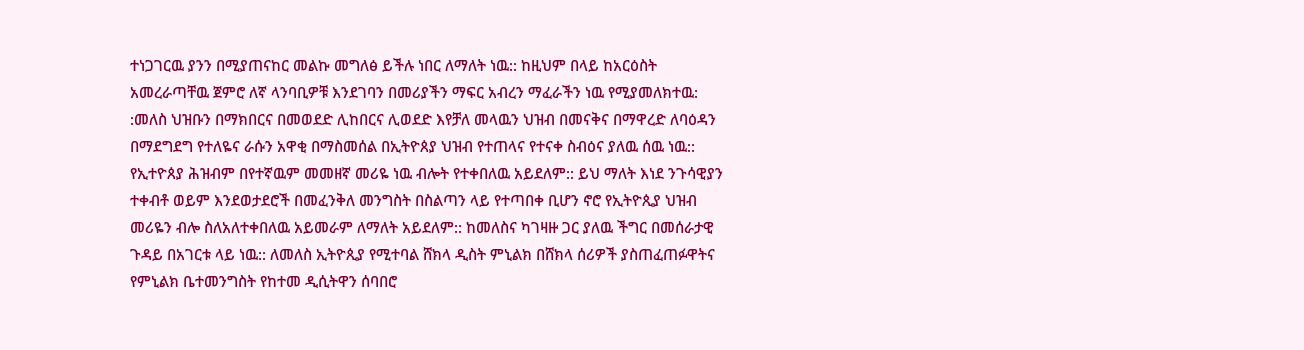ተነጋገርዉ ያንን በሚያጠናከር መልኩ መግለፅ ይችሉ ነበር ለማለት ነዉ:: ከዚህም በላይ ከአርዕስት አመረራጣቸዉ ጀምሮ ለኛ ላንባቢዎቹ እንደገባን በመሪያችን ማፍር አብረን ማፈራችን ነዉ የሚያመለክተዉ: :መለስ ህዝቡን በማክበርና በመወደድ ሊከበርና ሊወደድ እየቻለ መላዉን ህዝብ በመናቅና በማዋረድ ለባዕዳን በማደግደግ የተለዬና ራሱን አዋቂ በማስመሰል በኢትዮጰያ ህዝብ የተጠላና የተናቀ ስብዕና ያለዉ ሰዉ ነዉ:: የኢተዮጰያ ሕዝብም በየተኛዉም መመዘኛ መሪዬ ነዉ ብሎት የተቀበለዉ አይደለም:: ይህ ማለት እነደ ንጉሳዊያን ተቀብቶ ወይም እንደወታደሮች በመፈንቅለ መንግስት በስልጣን ላይ የተጣበቀ ቢሆን ኖሮ የኢትዮጲያ ህዝብ መሪዬን ብሎ ስለአለተቀበለዉ አይመራም ለማለት አይደለም:: ከመለስና ካገዛዙ ጋር ያለዉ ችግር በመሰራታዊ ጉዳይ በአገርቱ ላይ ነዉ:: ለመለስ ኢትዮጲያ የሚተባል ሸክላ ዲስት ምኒልክ በሸክላ ሰሪዎች ያስጠፈጠፉዋትና የምኒልክ ቤተመንግስት የከተመ ዲሲትዋን ሰባበሮ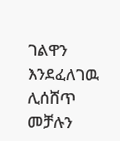ገልዋን እንደፈለገዉ ሊሰሸጥ መቻሉን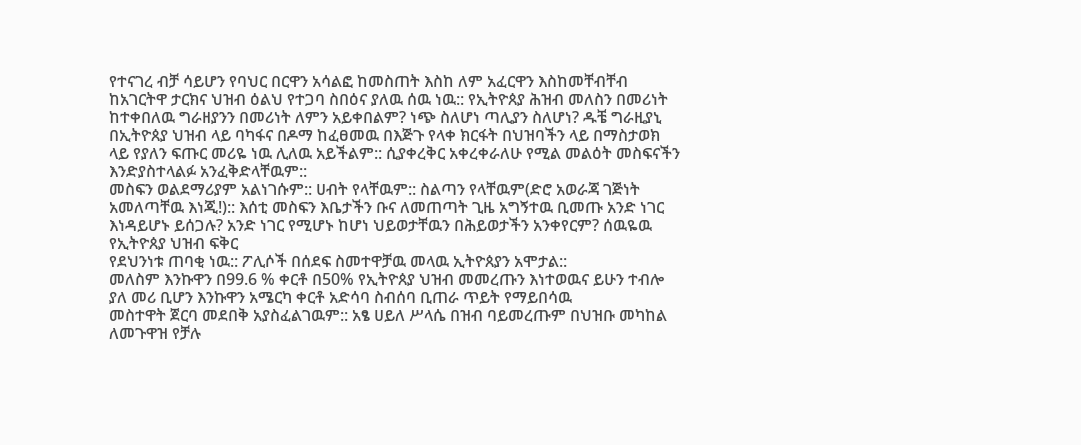የተናገረ ብቻ ሳይሆን የባህር በርዋን አሳልፎ ከመስጠት እስከ ለም አፈርዋን እስከመቸብቸብ ከአገርትዋ ታርክና ህዝብ ዕልህ የተጋባ ስበዕና ያለዉ ሰዉ ነዉ:: የኢትዮጰያ ሕዝብ መለስን በመሪነት ከተቀበለዉ ግራዘያንን በመሪነት ለምን አይቀበልም? ነጭ ስለሆነ ጣሊያን ስለሆነ? ዱቼ ግራዚያኒ በኢትዮጰያ ህዝብ ላይ ባካፋና በዶማ ከፈፀመዉ በእጅጉ የላቀ ክርፋት በህዝባችን ላይ በማስታወክ ላይ የያለን ፍጡር መሪዬ ነዉ ሊለዉ አይችልም:: ሲያቀረቅር አቀረቀራለሁ የሚል መልዕት መስፍናችን እንድያስተላልፉ አንፈቅድላቸዉም::
መስፍን ወልደማሪያም አልነገሱም:: ሀብት የላቸዉም:: ስልጣን የላቸዉም(ድሮ አወራጃ ገጅነት አመለጣቸዉ እነጂ!):: እሰቲ መስፍን እቤታችን ቡና ለመጠጣት ጊዜ አግኝተዉ ቢመጡ አንድ ነገር እነዳይሆኑ ይሰጋሉ? አንድ ነገር የሚሆኑ ከሆነ ህይወታቸዉን በሕይወታችን አንቀየርም? ሰዉዬዉ የኢትዮጰያ ህዝብ ፍቅር
የደህንነቱ ጠባቂ ነዉ:: ፖሊሶች በሰደፍ ስመተዋቻዉ መላዉ ኢትዮጰያን አሞታል::
መለስም እንኩዋን በ99.6 % ቀርቶ በ50% የኢትዮጰያ ህዝብ መመረጡን እነተወዉና ይሁን ተብሎ ያለ መሪ ቢሆን እንኩዋን አሜርካ ቀርቶ አድሳባ ስብሰባ ቢጠራ ጥይት የማይበሳዉ
መስተዋት ጀርባ መደበቅ አያስፈልገዉም:: አፄ ሀይለ ሥላሴ በዝብ ባይመረጡም በህዝቡ መካከል ለመጉዋዝ የቻሉ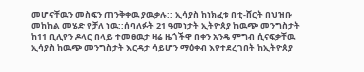መሆናቸዉን መስፍን ጠንቅቀዉ ያዉቃሉ:: ኢሳያስ ከነክፈቱ በቲ-ሸርት በህዝቡ መከከል መሄድ የቻለ ነዉ::ሰባለፉት 21 ዓመነታት ኢትዮጰያ ከዉጭ መንግስታት ከ11 ቢሊየን ዶላር በላይ ተመፀዉታ ዛሬ ዜጎችዋ በቀን አንዴ ምግብ ሲናፍቃቸዉ ኢሳያስ ከዉጭ መንግስታት እርዳታ ሳይሆን ማዕቀብ እየተደረገበት ከኢትዮጰያ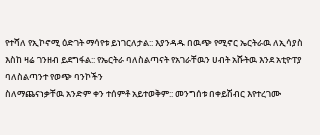የተሻለ የኢኮኖሚ ዕድገት ማሳየቱ ይነገርለታል:: እያንዳዱ በዉጭ የሚኖር ኤርትራዉ ለኢሳያስ እስከ ዛሬ ገንዘብ ይደግፋል:: የኤርትራ ባለስልጣናት የአገራቸዉን ሀብት አሹትዉ እንደ አቲዮፐያ ባለስልጣንተ የወጭ ባንኮችን
ስለማጨናነቃቸዉ አንድም ቀን ተሰምቶ አይተወቅም:: መንግሰቱ በቀይሽብር እየተረገሙ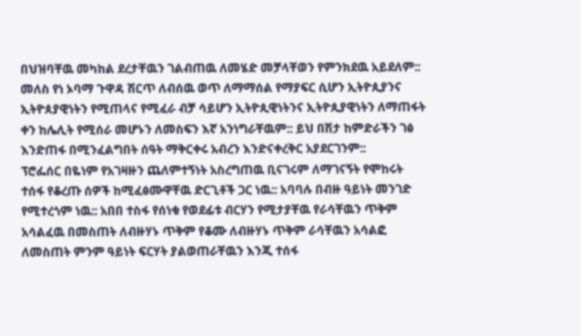በህዝባቸዉ መካከል ደረታቸዉን ገልብጠዉ ለመሄድ መቻላቸወን የምንክደዉ አይደለም:: መለስ የነ ኦባማ ጉዋዳ ሽርጥ ለብሰዉ ወጥ ለማማሰል የማያፍር ሲሆን ኢትዮጲያንና ኢትዮጰያዊነትን የሚጠላና የሚፈራ ብቻ ሳይሆን ኢትዮጲዊነትንና ኢትዮጲያዊነትን ለማጠፋት ቀን ከሌሊት የሚሰራ መሆኑን ለመስፍን እኛ አንነግራቸዉም:: ይህ በሽታ ከምድራችን ገፅ እንድጠፋ በሚንፈልግበት ሰዓት ማቅርቀሩ አብረን እንድናቀረቅር አያደርገንም::
ፕሮፌሰር በዬነም የአገዛዙን ጨለምተኝነት አስረግጠዉ ቢናገሩም ለማገናኝት የሞከሩት ተሰፋ የቆረጡ ሰዎች ከሚፈፅሙዋቸዉ ድርጊቶች ጋር ነዉ:: አባባሉ በብዙ ዓይነት መንገድ የሚተረጎም ነዉ:: አበበ ተስፋ የሰነቁ የወደፊቱ ብርሃን የሚታያቸዉ የራሳቸዉን ጥቅም አሳልፈዉ በመስጠት ለብዙሃኑ ጥቅም የቆሙ ለብዙሃኑ ጥቅም ራሳቸዉን አሳልፎ ለመስጠት ምንም ዓይነት ፍርሃት ያልወጠራቸዉን እንጂ ተሰፋ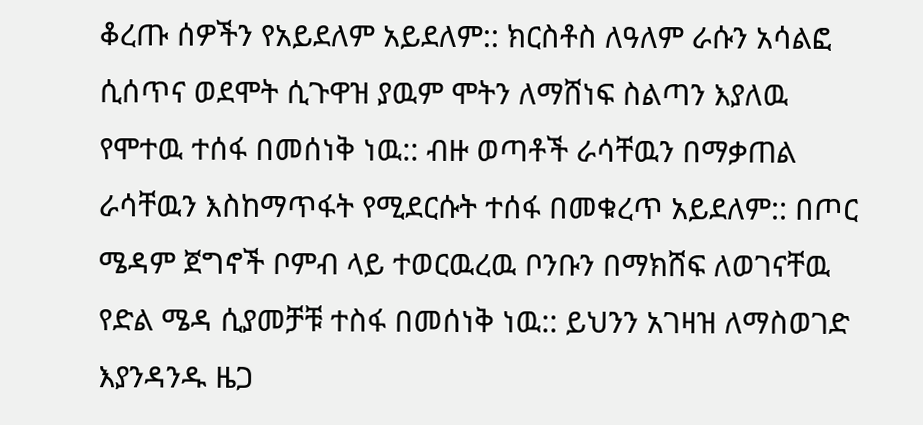ቆረጡ ሰዎችን የአይደለም አይደለም:: ክርስቶስ ለዓለም ራሱን አሳልፎ ሲሰጥና ወደሞት ሲጉዋዝ ያዉም ሞትን ለማሸነፍ ስልጣን እያለዉ የሞተዉ ተሰፋ በመሰነቅ ነዉ:: ብዙ ወጣቶች ራሳቸዉን በማቃጠል ራሳቸዉን እስከማጥፋት የሚደርሱት ተሰፋ በመቁረጥ አይደለም:: በጦር ሜዳም ጀግኖች ቦምብ ላይ ተወርዉረዉ ቦንቡን በማክሸፍ ለወገናቸዉ የድል ሜዳ ሲያመቻቹ ተስፋ በመሰነቅ ነዉ:: ይህንን አገዛዝ ለማስወገድ እያንዳንዱ ዜጋ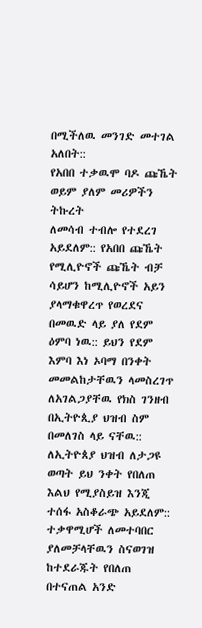በሚችለዉ መንገድ መተገል አለበት::
የአበበ ተቃዉሞ ባዶ ጩኼት ወይም ያለም መሪዎችን ትኩረት
ለመሳብ ተብሎ የተደረገ አይደለም:: የአበበ ጩኼት የሚሊዮኖች ጩኼት ብቻ ሳይሆን ከሚሊዮኖች አይን ያላማቁዋረጥ የወረደና በመዉድ ላይ ያለ የደም ዕምባ ነዉ:: ይህን የደም እምባ እነ ኦባማ በንቀት መመልከታቸዉን ላመስረገጥ ለአገልጋያቸዉ የክስ ገንዘብ በኢትዮጲያ ህዝብ ስም በመለገስ ላይ ናቸዉ:: ለኢትዮጰያ ህዝብ ለታጋዩ ወጣት ይህ ንቀት የበለጠ እልህ የሚያስይዝ እንጂ ተሰፋ አስቆራጭ አይደለም:: ተቃዋሚሆች ለመተባበር ያለመቻላቸዉን ስናወገዝ ከተደራጁት የበለጠ በተናጠል አንድ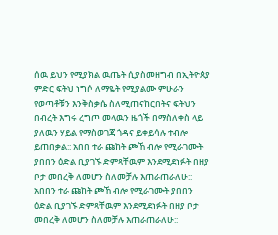ሰዉ ይህን የሚያክል ዉጤት ሲያስመዘግብ በኢትዮጰያ ምድር ፍትህ ነግሶ ለማዬት የሚያልሙ ምሁራን የወጣቶቹን እንቅስቃሴ ስለሚጠናከርበትና ፍትህን በብረት እግሩ ረግጦ መላዉን ዜጎች በማስለቀስ ላይ ያለዉን ሃይል የማስወገጃ ጎዳና ይቀይሳሉ ተብሎ ይጠበቃል:: አበበ ተራ ጩከት ጮኸ ብሎ የሚራገሙት ያበበን ዕድል ቢያገኙ ድምጻቸዉም እንደሚደነፉት በዘያ ቦታ መበረቅ ለመሆን ስለመቻሉ እጠራጠራለሁ::
አበበን ተራ ጩከት ጮኸ ብሎ የሚራገሙት ያበበን ዕድል ቢያገኙ ድምጻቸዉም እንደሚደነፉት በዘያ ቦታ መበረቅ ለመሆን ስለመቻሉ እጠራጠራለሁ::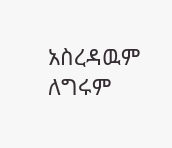አስረዳዉም ለግሩም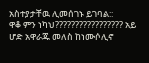አስተያታቸዉ ሊመሰገኑ ይገባል::
ዋቆ ምን ነካህ????????????????? አይ ሆድ አዋራጁ መለስ ከነሙሶሊኖ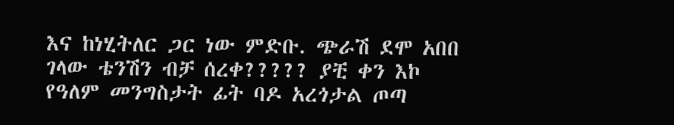እና ከነሂትለር ጋር ነው ምድቡ. ጭራሽ ደሞ አበበ ገላው ቴንሽን ብቻ ሰረቀ????? ያቺ ቀን እኮ የዓለም መንግስታት ፊት ባዶ አረጎታል ጦጣ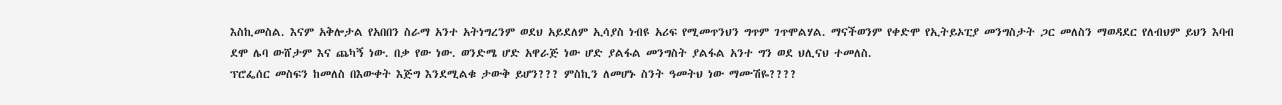እስኪመስል. እናም አቅሎታል የአበበን ስራማ አንተ አትነግረንም ወደህ አይደለም ኢሳያስ ነብዩ አሪፍ የሚመጥንህን ግጥም ገጥሞልሃል. ማናችወንም የቀድሞ የኢትይኦፒያ መንግስታት ጋር መለስን ማወዳደር የለብህም ይህን እባብ ደሞ ሌባ ውሸታም እና ጨካኝ ነው. በቃ የው ነው. ወንድሜ ሆድ አዋራጅ ነው ሆድ ያልፋል መንግስት ያልፋል አንተ ግን ወደ ህሊናህ ተመለስ.
ፕሮፌሰር መስፍን ከመለስ በእውቀት እጅግ እንደሚልቁ ታውቅ ይሆን??? ምስኪን ለመሆኑ ስንት ዓመትህ ነው ማሙሽዬ????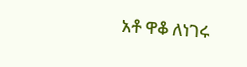አቶ ዋቆ ለነገሩ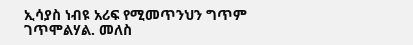ኢሳያስ ነብዩ አሪፍ የሚመጥንህን ግጥም ገጥሞልሃል. መለስ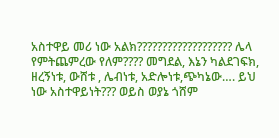አስተዋይ መሪ ነው አልክ??????????????????? ሌላ የምትጨምረው የለም???? መግደል, እኔን ካልደገፍክ, ዘረኝነቱ, ውሸቱ , ሌብነቱ, አድሎነቱ,ጭካኔው…. ይህ ነው አስተዋይነት??? ወይስ ወያኔ ጎሸም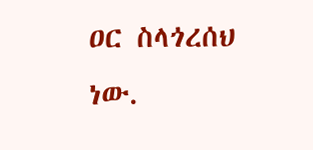ዐር ስላጎረሰህ ነው.